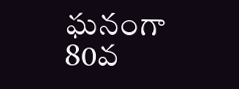ఘనంగా 80వ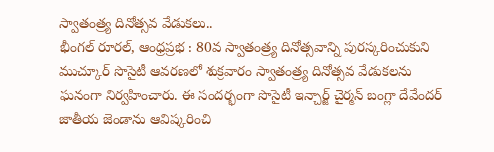స్వాతంత్ర్య దినోత్సవ వేడుకలు..
భీంగల్ రూరల్, ఆంధ్రప్రభ : 80వ స్వాతంత్ర్య దినోత్సవాన్ని పురస్కరించుకుని ముచ్కూర్ సొసైటీ ఆవరణలో శుక్రవారం స్వాతంత్ర్య దినోత్సవ వేడుకలను ఘనంగా నిర్వహించారు. ఈ సందర్భంగా సొసైటీ ఇన్చార్జ్ చైర్మన్ బంగ్లా దేవేందర్ జాతీయ జెండాను ఆవిష్కరించి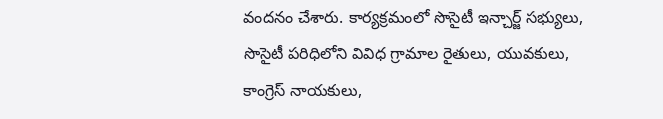వందనం చేశారు. కార్యక్రమంలో సొసైటీ ఇన్చార్జ్ సభ్యులు, సొసైటీ పరిధిలోని వివిధ గ్రామాల రైతులు, యువకులు, కాంగ్రెస్ నాయకులు,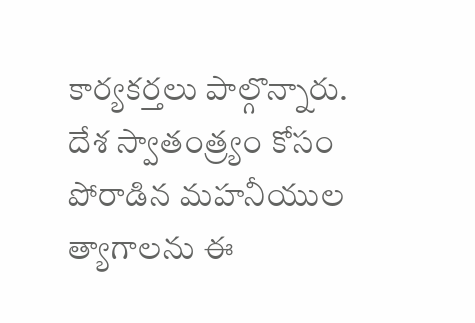కార్యకర్తలు పాల్గొన్నారు. దేశ స్వాతంత్ర్యం కోసం పోరాడిన మహనీయుల త్యాగాలను ఈ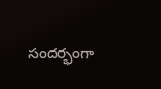సందర్భంగా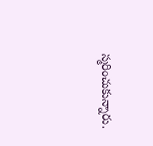స్మరించుకున్నారు.